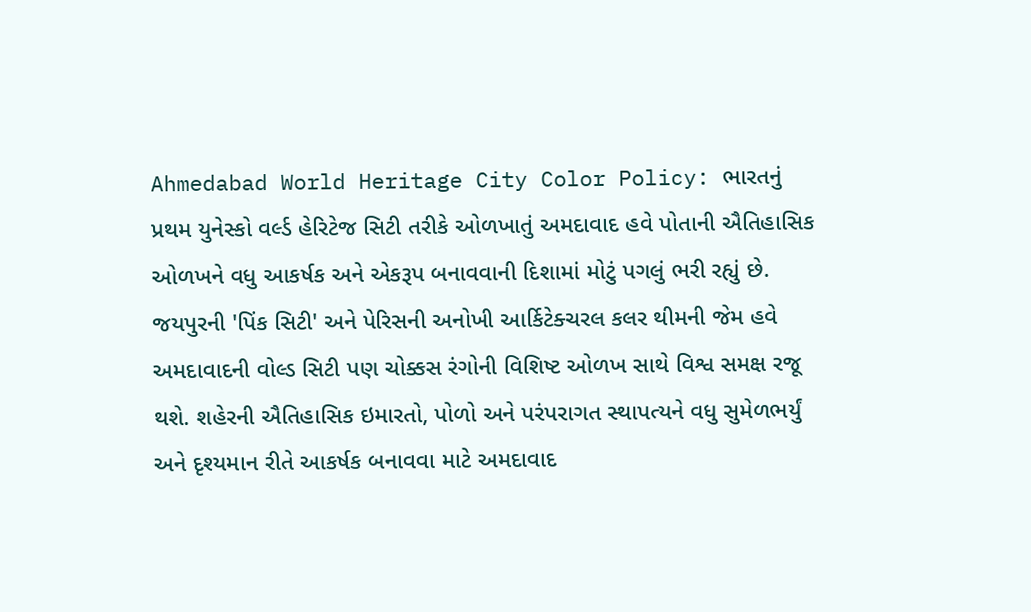Ahmedabad World Heritage City Color Policy: ભારતનું પ્રથમ યુનેસ્કો વર્લ્ડ હેરિટેજ સિટી તરીકે ઓળખાતું અમદાવાદ હવે પોતાની ઐતિહાસિક ઓળખને વધુ આકર્ષક અને એકરૂપ બનાવવાની દિશામાં મોટું પગલું ભરી રહ્યું છે. જયપુરની 'પિંક સિટી' અને પેરિસની અનોખી આર્કિટેક્ચરલ કલર થીમની જેમ હવે અમદાવાદની વોલ્ડ સિટી પણ ચોક્કસ રંગોની વિશિષ્ટ ઓળખ સાથે વિશ્વ સમક્ષ રજૂ થશે. શહેરની ઐતિહાસિક ઇમારતો, પોળો અને પરંપરાગત સ્થાપત્યને વધુ સુમેળભર્યું અને દૃશ્યમાન રીતે આકર્ષક બનાવવા માટે અમદાવાદ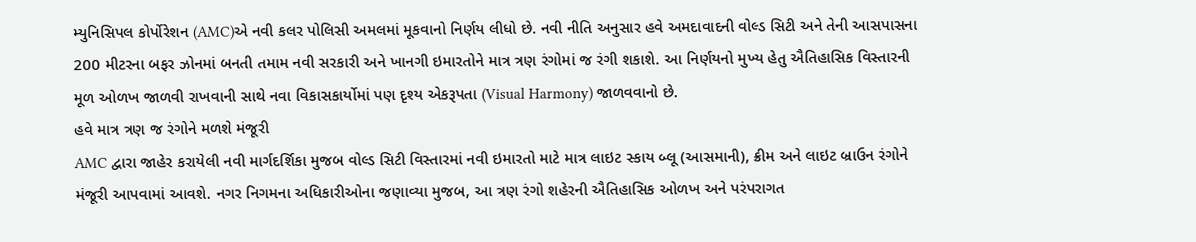મ્યુનિસિપલ કોર્પોરેશન (AMC)એ નવી કલર પોલિસી અમલમાં મૂકવાનો નિર્ણય લીધો છે. નવી નીતિ અનુસાર હવે અમદાવાદની વોલ્ડ સિટી અને તેની આસપાસના 200 મીટરના બફર ઝોનમાં બનતી તમામ નવી સરકારી અને ખાનગી ઇમારતોને માત્ર ત્રણ રંગોમાં જ રંગી શકાશે. આ નિર્ણયનો મુખ્ય હેતુ ઐતિહાસિક વિસ્તારની મૂળ ઓળખ જાળવી રાખવાની સાથે નવા વિકાસકાર્યોમાં પણ દૃશ્ય એકરૂપતા (Visual Harmony) જાળવવાનો છે.
હવે માત્ર ત્રણ જ રંગોને મળશે મંજૂરી
AMC દ્વારા જાહેર કરાયેલી નવી માર્ગદર્શિકા મુજબ વોલ્ડ સિટી વિસ્તારમાં નવી ઇમારતો માટે માત્ર લાઇટ સ્કાય બ્લૂ (આસમાની), ક્રીમ અને લાઇટ બ્રાઉન રંગોને મંજૂરી આપવામાં આવશે. નગર નિગમના અધિકારીઓના જણાવ્યા મુજબ, આ ત્રણ રંગો શહેરની ઐતિહાસિક ઓળખ અને પરંપરાગત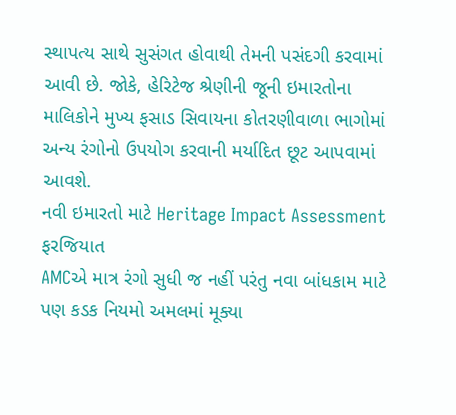સ્થાપત્ય સાથે સુસંગત હોવાથી તેમની પસંદગી કરવામાં આવી છે. જોકે, હેરિટેજ શ્રેણીની જૂની ઇમારતોના માલિકોને મુખ્ય ફસાડ સિવાયના કોતરણીવાળા ભાગોમાં અન્ય રંગોનો ઉપયોગ કરવાની મર્યાદિત છૂટ આપવામાં આવશે.
નવી ઇમારતો માટે Heritage Impact Assessment ફરજિયાત
AMCએ માત્ર રંગો સુધી જ નહીં પરંતુ નવા બાંધકામ માટે પણ કડક નિયમો અમલમાં મૂક્યા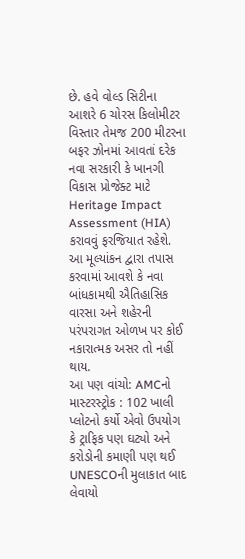છે. હવે વોલ્ડ સિટીના આશરે 6 ચોરસ કિલોમીટર વિસ્તાર તેમજ 200 મીટરના બફર ઝોનમાં આવતાં દરેક નવા સરકારી કે ખાનગી વિકાસ પ્રોજેક્ટ માટે Heritage Impact Assessment (HIA) કરાવવું ફરજિયાત રહેશે. આ મૂલ્યાંકન દ્વારા તપાસ કરવામાં આવશે કે નવા બાંધકામથી ઐતિહાસિક વારસા અને શહેરની પરંપરાગત ઓળખ પર કોઈ નકારાત્મક અસર તો નહીં થાય.
આ પણ વાંચો: AMCનો માસ્ટરસ્ટ્રોક : 102 ખાલી પ્લોટનો કર્યો એવો ઉપયોગ કે ટ્રાફિક પણ ઘટ્યો અને કરોડોની કમાણી પણ થઈ
UNESCOની મુલાકાત બાદ લેવાયો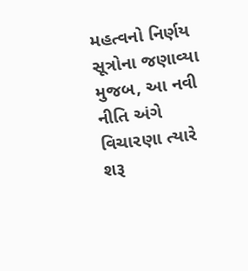મહત્વનો નિર્ણય
સૂત્રોના જણાવ્યા મુજબ, આ નવી નીતિ અંગે વિચારણા ત્યારે શરૂ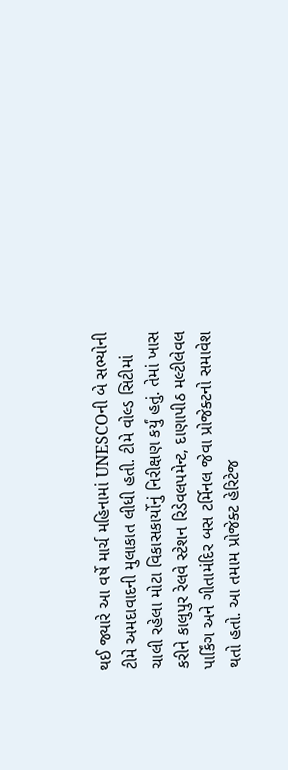થઈ જ્યારે આ વર્ષે માર્ચ મહિનામાં UNESCOની બે સભ્યોની ટીમે અમદાવાદની મુલાકાત લીધી હતી. ટીમે વોલ્ડ સિટીમાં ચાલી રહેલા મોટા વિકાસકાર્યોનું નિરીક્ષણ કર્યું હતું. તેમાં ખાસ કરીને કાલુપુર રેલવે સ્ટેશન રિડેવલપમેન્ટ, દાણાપીઠ મલ્ટીલેવલ પાર્કિંગ અને ગીતામંદિર બસ ટર્મિનલ જેવા પ્રોજેક્ટનો સમાવેશ થતો હતો. આ તમામ પ્રોજેક્ટ હેરિટેજ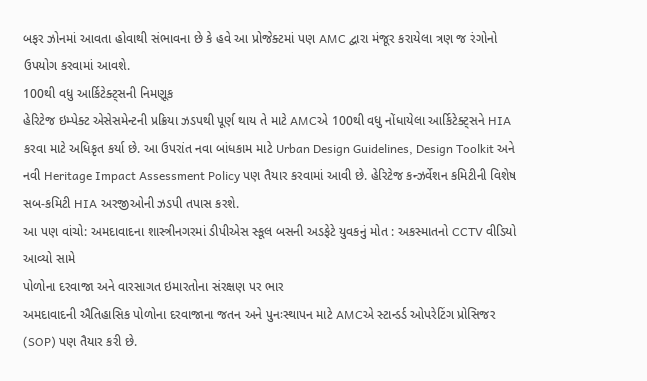બફર ઝોનમાં આવતા હોવાથી સંભાવના છે કે હવે આ પ્રોજેક્ટમાં પણ AMC દ્વારા મંજૂર કરાયેલા ત્રણ જ રંગોનો ઉપયોગ કરવામાં આવશે.
100થી વધુ આર્કિટેક્ટ્સની નિમણૂક
હેરિટેજ ઇમ્પેક્ટ એસેસમેન્ટની પ્રક્રિયા ઝડપથી પૂર્ણ થાય તે માટે AMCએ 100થી વધુ નોંધાયેલા આર્કિટેક્ટ્સને HIA કરવા માટે અધિકૃત કર્યા છે. આ ઉપરાંત નવા બાંધકામ માટે Urban Design Guidelines, Design Toolkit અને નવી Heritage Impact Assessment Policy પણ તૈયાર કરવામાં આવી છે. હેરિટેજ કન્ઝર્વેશન કમિટીની વિશેષ સબ-કમિટી HIA અરજીઓની ઝડપી તપાસ કરશે.
આ પણ વાંચો: અમદાવાદના શાસ્ત્રીનગરમાં ડીપીએસ સ્કૂલ બસની અડફેટે યુવકનું મોત : અકસ્માતનો CCTV વીડિયો આવ્યો સામે
પોળોના દરવાજા અને વારસાગત ઇમારતોના સંરક્ષણ પર ભાર
અમદાવાદની ઐતિહાસિક પોળોના દરવાજાના જતન અને પુનઃસ્થાપન માટે AMCએ સ્ટાન્ડર્ડ ઓપરેટિંગ પ્રોસિજર (SOP) પણ તૈયાર કરી છે.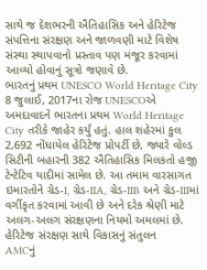સાથે જ દેશભરની ઐતિહાસિક અને હેરિટેજ સંપત્તિના સંરક્ષણ અને જાળવણી માટે વિશેષ સંસ્થા સ્થાપવાનો પ્રસ્તાવ પણ મંજૂર કરવામાં આવ્યો હોવાનું સૂત્રો જણાવે છે.
ભારતનું પ્રથમ UNESCO World Heritage City
8 જુલાઈ, 2017ના રોજ UNESCOએ અમદાવાદને ભારતના પ્રથમ World Heritage City તરીકે જાહેર કર્યું હતું. હાલ શહેરમાં કુલ 2,692 નોંધાયેલ હેરિટેજ પ્રોપર્ટી છે, જ્યારે વોલ્ડ સિટીની બહારની 382 ઐતિહાસિક મિલકતો હજી ટેન્ટેટિવ યાદીમાં સામેલ છે. આ તમામ વારસાગત ઇમારતોને ગ્રેડ-I, ગ્રેડ-IIA, ગ્રેડ-IIB અને ગ્રેડ-IIIમાં વર્ગીકૃત કરવામાં આવી છે અને દરેક શ્રેણી માટે અલગ-અલગ સંરક્ષણના નિયમો અમલમાં છે.
હેરિટેજ સંરક્ષણ સાથે વિકાસનું સંતુલન
AMCનું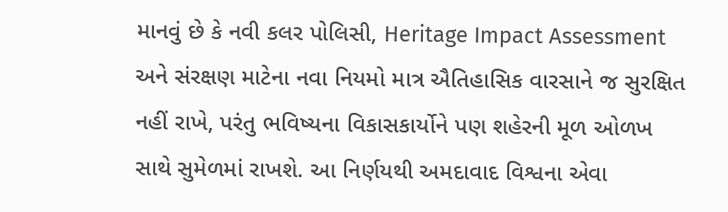માનવું છે કે નવી કલર પોલિસી, Heritage Impact Assessment અને સંરક્ષણ માટેના નવા નિયમો માત્ર ઐતિહાસિક વારસાને જ સુરક્ષિત નહીં રાખે, પરંતુ ભવિષ્યના વિકાસકાર્યોને પણ શહેરની મૂળ ઓળખ સાથે સુમેળમાં રાખશે. આ નિર્ણયથી અમદાવાદ વિશ્વના એવા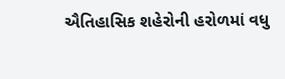ઐતિહાસિક શહેરોની હરોળમાં વધુ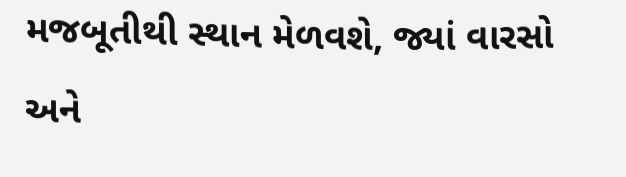મજબૂતીથી સ્થાન મેળવશે, જ્યાં વારસો અને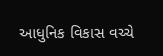આધુનિક વિકાસ વચ્ચે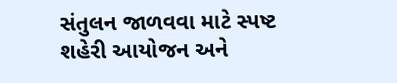સંતુલન જાળવવા માટે સ્પષ્ટ શહેરી આયોજન અને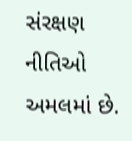સંરક્ષણ નીતિઓ અમલમાં છે.